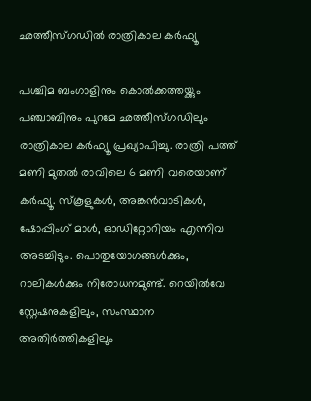ഛത്തീസ്ഗഡില്‍ രാത്രികാല കര്‍ഫ്യൂ

പശ്ചിമ ബംഗാളിനും കൊല്‍ക്കത്തയ്ക്കും പഞ്ചാബിനും പുറമേ ഛത്തീസ്ഗഡിലും രാത്രികാല കര്‍ഫ്യൂ പ്രഖ്യാപിച്ചു. രാത്രി പത്ത് മണി മുതല്‍ രാവിലെ 6 മണി വരെയാണ് കര്‍ഫ്യൂ. സ്‌കൂളുകള്‍, അങ്കന്‍വാടികള്‍, ഷോപ്പിംഗ് മാള്‍, ഓഡിറ്റോറിയം എന്നിവ അടച്ചിടും. പൊതുയോഗങ്ങള്‍ക്കും, റാലികള്‍ക്കും നിരോധനമുണ്ട്. റെയില്‍വേ സ്റ്റേഷനുകളിലും, സംസ്ഥാന അതിര്‍ത്തികളിലും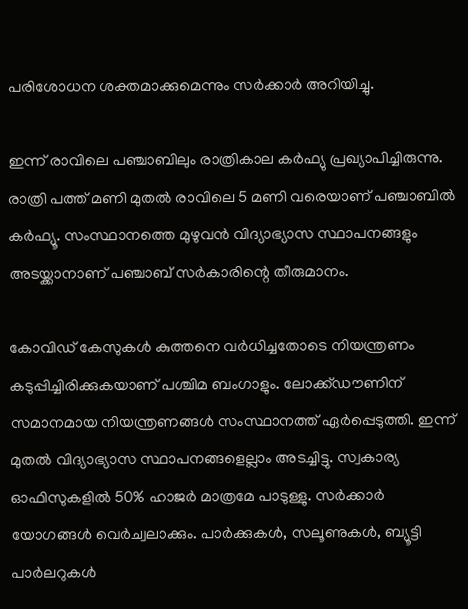പരിശോധന ശക്തമാക്കുമെന്നും സര്‍ക്കാര്‍ അറിയിച്ചു.

ഇന്ന് രാവിലെ പഞ്ചാബിലും രാത്രികാല കര്‍ഫ്യു പ്രഖ്യാപിച്ചിരുന്നു. രാത്രി പത്ത് മണി മുതല്‍ രാവിലെ 5 മണി വരെയാണ് പഞ്ചാബില്‍ കര്‍ഫ്യൂ. സംസ്ഥാനത്തെ മുഴുവന്‍ വിദ്യാഭ്യാസ സ്ഥാപനങ്ങളും അടയ്ക്കാനാണ് പഞ്ചാബ് സര്‍കാരിന്റെ തീരുമാനം.

കോവിഡ് കേസുകള്‍ കുത്തനെ വര്‍ധിച്ചതോടെ നിയന്ത്രണം കടുപ്പിച്ചിരിക്കുകയാണ് പശ്ചിമ ബംഗാളും. ലോക്ക്ഡൗണിന് സമാനമായ നിയന്ത്രണങ്ങള്‍ സംസ്ഥാനത്ത് ഏര്‍പ്പെടുത്തി. ഇന്ന് മുതല്‍ വിദ്യാഭ്യാസ സ്ഥാപനങ്ങളെല്ലാം അടച്ചിട്ടു. സ്വകാര്യ ഓഫിസുകളില്‍ 50% ഹാജര്‍ മാത്രമേ പാടുള്ളു. സര്‍ക്കാര്‍ യോഗങ്ങള്‍ വെര്‍ച്വലാക്കും. പാര്‍ക്കുകള്‍, സലൂണുകള്‍, ബ്യൂട്ടി പാര്‍ലറുകള്‍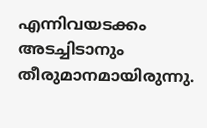എന്നിവയടക്കം അടച്ചിടാനും തീരുമാനമായിരുന്നു.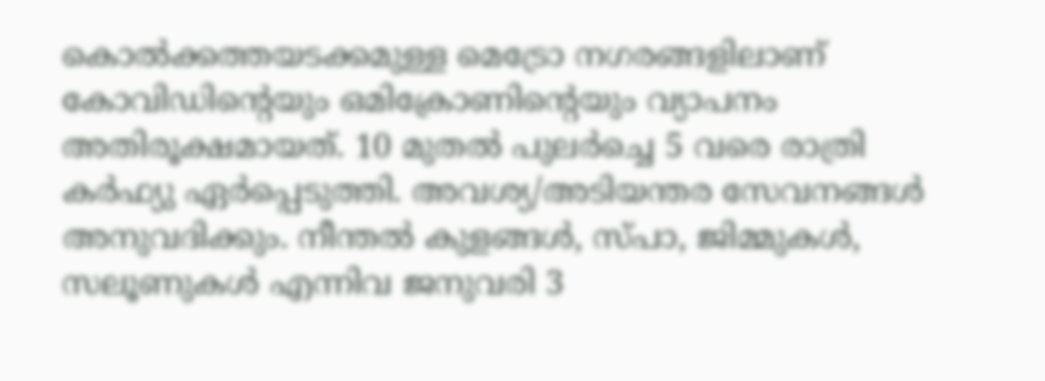കൊല്‍ക്കത്തയടക്കമുള്ള മെട്രോ നഗരങ്ങളിലാണ് കോവിഡിന്റെയും ഒമിക്രോണിന്റെയും വ്യാപനം അതിരൂക്ഷമായത്. 10 മുതല്‍ പുലര്‍ച്ചെ 5 വരെ രാത്രി കര്‍ഫ്യു ഏര്‍പ്പെടുത്തി. അവശ്യ/അടിയന്തര സേവനങ്ങള്‍ അനുവദിക്കും. നീന്തല്‍ കുളങ്ങള്‍, സ്പാ, ജിമ്മുകള്‍, സലൂണുകള്‍ എന്നിവ ജനുവരി 3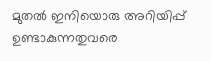മുതല്‍ ഇനിയൊരു അറിയിപ്പ് ഉണ്ടാകുന്നതുവരെ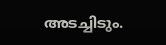അടച്ചിടും.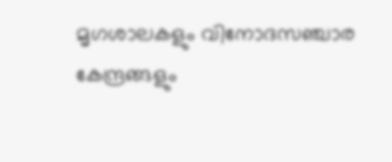മൃഗശാലകളും വിനോദസഞ്ചാര കേന്ദ്രങ്ങളും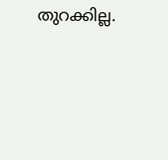തുറക്കില്ല.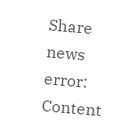Share news
error: Content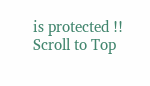is protected !!
Scroll to Top